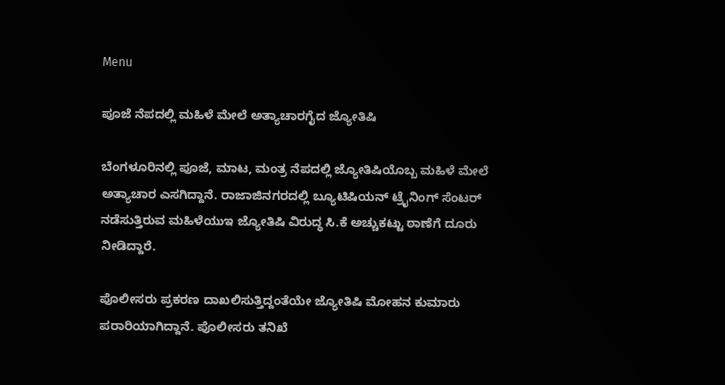Menu

ಪೂಜೆ ನೆಪದಲ್ಲಿ ಮಹಿಳೆ ಮೇಲೆ ಅತ್ಯಾಚಾರಗೈದ ಜ್ಯೋತಿಷಿ

ಬೆಂಗಳೂರಿನಲ್ಲಿ ಪೂಜೆ, ಮಾಟ, ಮಂತ್ರ ನೆಪದಲ್ಲಿ ಜ್ಯೋತಿಷಿಯೊಬ್ಬ ಮಹಿಳೆ ಮೇಲೆ ಅತ್ಯಾಚಾರ ಎಸಗಿದ್ದಾನೆ. ರಾಜಾಜಿನಗರದಲ್ಲಿ ಬ್ಯೂಟಿಷಿಯನ್ ಟ್ರೈನಿಂಗ್ ಸೆಂಟರ್ ನಡೆಸುತ್ತಿರುವ ಮಹಿಳೆಯುಇ ಜ್ಯೋತಿಷಿ ವಿರುದ್ಧ ಸಿ‌.ಕೆ ಅಚ್ಚುಕಟ್ಟು ಠಾಣೆಗೆ ದೂರು ನೀಡಿದ್ದಾರೆ.

ಪೊಲೀಸರು ಪ್ರಕರಣ ದಾಖಲಿಸುತ್ತಿದ್ದಂತೆಯೇ ಜ್ಯೋತಿಷಿ ಮೋಹನ ಕುಮಾರು ಪರಾರಿಯಾಗಿದ್ದಾನೆ. ಪೊಲೀಸರು ತನಿಖೆ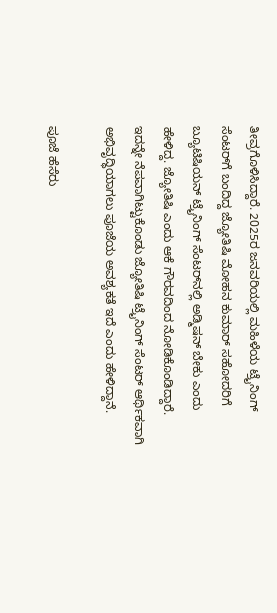ತೀವ್ರಗೊಳಿಸಿದ್ದಾರೆ. 2025ರ ಜನವರಿಯಲ್ಲಿ ಮಹಿಳೆಯ ಟ್ರೈನಿಂಗ್ ಸೆಂಟರ್‌ಗೆ ಬಂದಿದ್ದ ಜ್ಯೋತಿಷಿ ಮೋಹನ ಕುಮಾರ್ ಸಹೋದರಿಗೆ ಬ್ಯೂಟಿಷಿಯನ್ ಟ್ರೈನಿಂಗ್ ಸೆಂಟರ್‌ನಲ್ಲಿ ಅಡ್ಮಿಷನ್ ಬೇಕು ಎಂದು ಹೇಳಿದ್ದ. ಜ್ಯೋತಿಷಿ ಎಂದು ಆಕೆ ಗೌರವದಿಂದ ನೋಡಿಕೊಂಡಿದ್ದಾರೆ. ಇದನ್ನೇ ನೆಪವಾಗಿಟ್ಟುಕೊಂಡು ಜ್ಯೋತಿಷಿ ಟ್ರೈನಿಂಗ್ ಸೆಂಟರ್ ಆರ್ಥಿಕವಾಗಿ ಅಭಿವೃದ್ಧಿಯಾಗಲು ಪೂಜೆಯ ಅವಶ್ಯಕತೆ ಇದೆ ಎಂದು ಹೇಳಿದ್ದಾನೆ.

ಪೂಜೆ ಹೆಸೆರು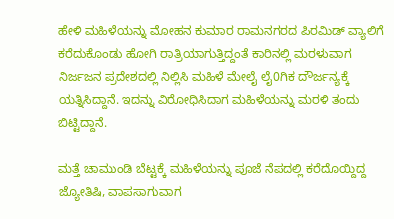ಹೇಳಿ ಮಹಿಳೆಯನ್ನು ಮೋಹನ ಕುಮಾರ ರಾಮನಗರದ ಪಿರಮಿಡ್ ವ್ಯಾಲಿಗೆ ಕರೆದುಕೊಂಡು ಹೋಗಿ ರಾತ್ರಿಯಾಗುತ್ತಿದ್ದಂತೆ ಕಾರಿನಲ್ಲಿ ಮರಳುವಾಗ ನಿರ್ಜಜನ ಪ್ರದೇಶದಲ್ಲಿ ನಿಲ್ಲಿಸಿ ಮಹಿಳೆ ಮೇಲೈ ಲೈ0ಗಿಕ ದೌರ್ಜನ್ಯಕ್ಕೆ ಯತ್ನಿಸಿದ್ದಾನೆ. ಇದನ್ನು ವಿರೋಧಿಸಿದಾಗ ಮಹಿಳೆಯನ್ನು ಮರಳಿ ತಂದು ಬಿಟ್ಟಿದ್ದಾನೆ.

ಮತ್ತೆ ಚಾಮುಂಡಿ ಬೆಟ್ಟಕ್ಕೆ ಮಹಿಳೆಯನ್ನು ಪೂಜೆ ನೆಪದಲ್ಲಿ ಕರೆದೊಯ್ದಿದ್ದ ಜ್ಯೋತಿಷಿ, ವಾಪಸಾಗುವಾಗ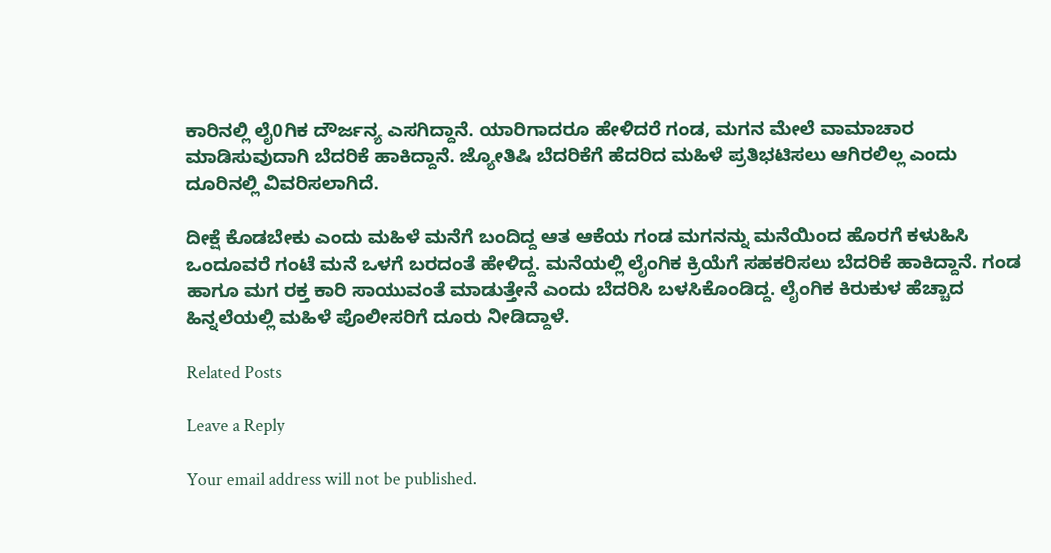ಕಾರಿನಲ್ಲಿ ಲೈ0ಗಿಕ ದೌರ್ಜನ್ಯ ಎಸಗಿದ್ದಾನೆ. ಯಾರಿಗಾದರೂ ಹೇಳಿದರೆ ಗಂಡ, ಮಗನ ಮೇಲೆ ವಾಮಾಚಾರ ಮಾಡಿಸುವುದಾಗಿ ಬೆದರಿಕೆ ಹಾಕಿದ್ದಾನೆ. ಜ್ಯೋತಿಷಿ ಬೆದರಿಕೆಗೆ ಹೆದರಿದ ಮಹಿಳೆ ಪ್ರತಿಭಟಿಸಲು ಆಗಿರಲಿಲ್ಲ ಎಂದು ದೂರಿನಲ್ಲಿ ವಿವರಿಸಲಾಗಿದೆ.

ದೀಕ್ಷೆ ಕೊಡಬೇಕು ಎಂದು ಮಹಿಳೆ ಮನೆಗೆ ಬಂದಿದ್ದ ಆತ ಆಕೆಯ ಗಂಡ ಮಗನನ್ನು ಮನೆಯಿಂದ ಹೊರಗೆ ಕಳುಹಿಸಿ ಒಂದೂವರೆ ಗಂಟೆ ಮನೆ ಒಳಗೆ ಬರದಂತೆ ಹೇಳಿದ್ದ. ಮನೆಯಲ್ಲಿ ಲೈಂಗಿಕ ಕ್ರಿಯೆಗೆ ಸಹಕರಿಸಲು ಬೆದರಿಕೆ ಹಾಕಿದ್ದಾನೆ. ಗಂಡ ಹಾಗೂ ಮಗ ರಕ್ತ ಕಾರಿ ಸಾಯುವಂತೆ ಮಾಡುತ್ತೇನೆ ಎಂದು ಬೆದರಿಸಿ ಬಳಸಿಕೊಂಡಿದ್ದ. ಲೈಂಗಿಕ ಕಿರುಕುಳ ಹೆಚ್ಚಾದ ಹಿನ್ನಲೆಯಲ್ಲಿ ಮಹಿಳೆ ಪೊಲೀಸರಿಗೆ ದೂರು ನೀಡಿದ್ದಾಳೆ.

Related Posts

Leave a Reply

Your email address will not be published.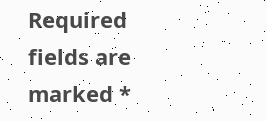Required fields are marked *